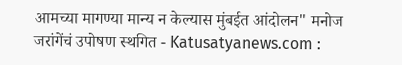आमच्या मागण्या मान्य न केल्यास मुंबईत आंदोलन" मनोज जरांगेंचं उपोषण स्थगित - Katusatyanews.com :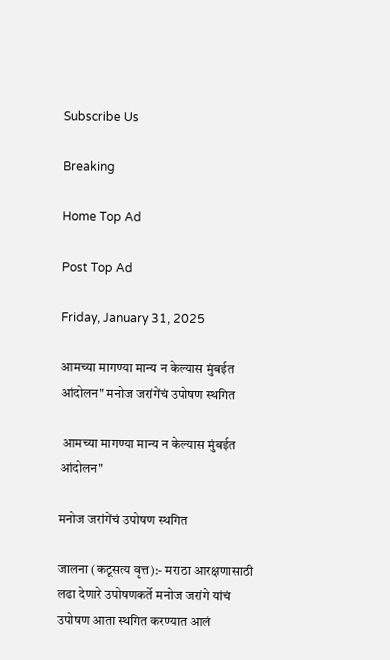Subscribe Us

Breaking

Home Top Ad

Post Top Ad

Friday, January 31, 2025

आमच्या मागण्या मान्य न केल्यास मुंबईत आंदोलन" मनोज जरांगेंचं उपोषण स्थगित

 आमच्या मागण्या मान्य न केल्यास मुंबईत आंदोलन"

मनोज जरांगेंचं उपोषण स्थगित

जालना (कटूसत्य वृत्त):- मराठा आरक्षणासाठी लढा देणारे उपोषणकर्ते मनोज जरांगे यांचं उपोषण आता स्थगित करण्यात आलं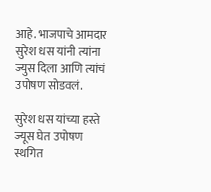आहे. भाजपाचे आमदार सुरेश धस यांनी त्यांना ज्युस दिला आणि त्यांचं उपोषण सोडवलं.

सुरेश धस यांच्या हस्ते ज्यूस घेत उपोषण स्थगित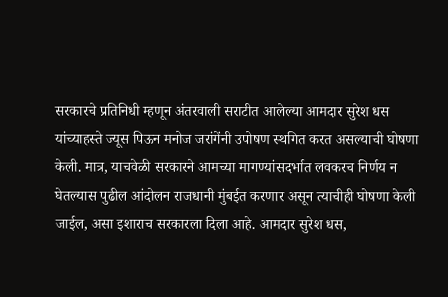सरकारचे प्रतिनिधी म्हणून अंतरवाली सराटीत आलेल्या आमदार सुरेश धस यांच्याहस्ते ज्यूस पिऊन मनोज जरांगेंनी उपोषण स्थगित करत असल्याची घोषणा केली. मात्र, याचवेळी सरकारने आमच्या मागण्यांसदर्भात लवकरच निर्णय न घेतल्यास पुढील आंदोलन राजधानी मुंबईत करणार असून त्याचीही घोषणा केली जाईल, असा इशाराच सरकारला दिला आहे. आमदार सुरेश धस,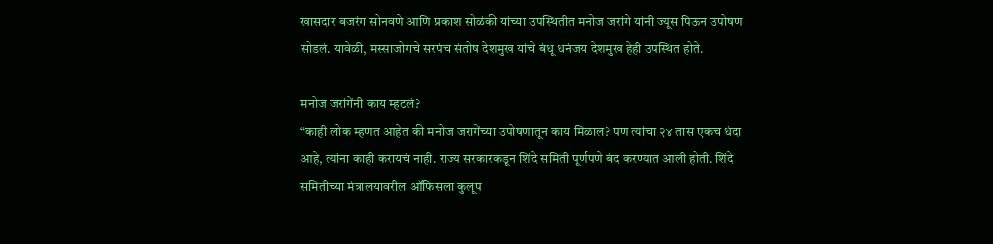खासदार बजरंग सोनवणे आणि प्रकाश सोळंकी यांच्या उपस्थितीत मनोज जरांगे यांनी ज्यूस पिऊन उपोषण सोडलं. यावेळी, मस्साजोगचे सरपंच संतोष देशमुख यांचे बंधू धनंजय देशमुख हेही उपस्थित होते.

मनोज जरांगेंनी काय म्हटलं?
“काही लोक म्हणत आहेत की मनोज जरागेंच्या उपोषणातून काय मिळाल? पण त्यांचा २४ तास एकच धंदा आहे, त्यांना काही करायचं नाही. राज्य सरकारकडून शिंदे समिती पूर्णपणे बंद करण्यात आली होती. शिंदे समितीच्या मंत्रालयावरील ऑफिसला कुलूप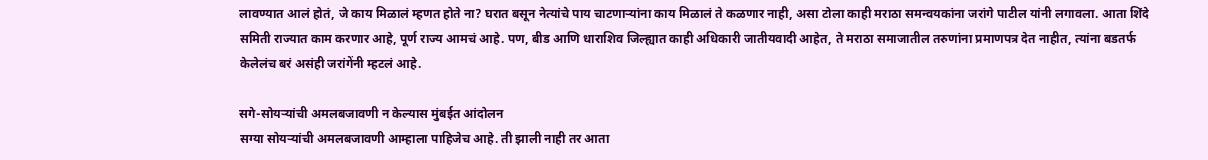लावण्यात आलं होतं, जे काय मिळालं म्हणत होते ना? घरात बसून नेत्यांचे पाय चाटणाऱ्यांना काय मिळालं ते कळणार नाही, असा टोला काही मराठा समन्वयकांना जरांगे पाटील यांनी लगावला. आता शिंदे समिती राज्यात काम करणार आहे, पूर्ण राज्य आमचं आहे. पण, बीड आणि धाराशिव जिल्ह्यात काही अधिकारी जातीयवादी आहेत, ते मराठा समाजातील तरुणांना प्रमाणपत्र देत नाहीत, त्यांना बडतर्फ केलेलंच बरं असंही जरांगेंनी म्हटलं आहे.

सगे-सोयऱ्यांची अमलबजावणी न केल्यास मुंबईत आंदोलन
सग्या सोयऱ्यांची अमलबजावणी आम्हाला पाहिजेच आहे. ती झाली नाही तर आता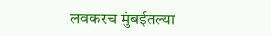लवकरच मुंबईतल्या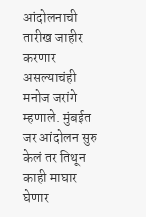आंदोलनाची तारीख जाहीर करणार असल्याचंही मनोज जरांगे म्हणाले. मुंबईत जर आंदोलन सुरु केलं तर तिथून काही माघार घेणार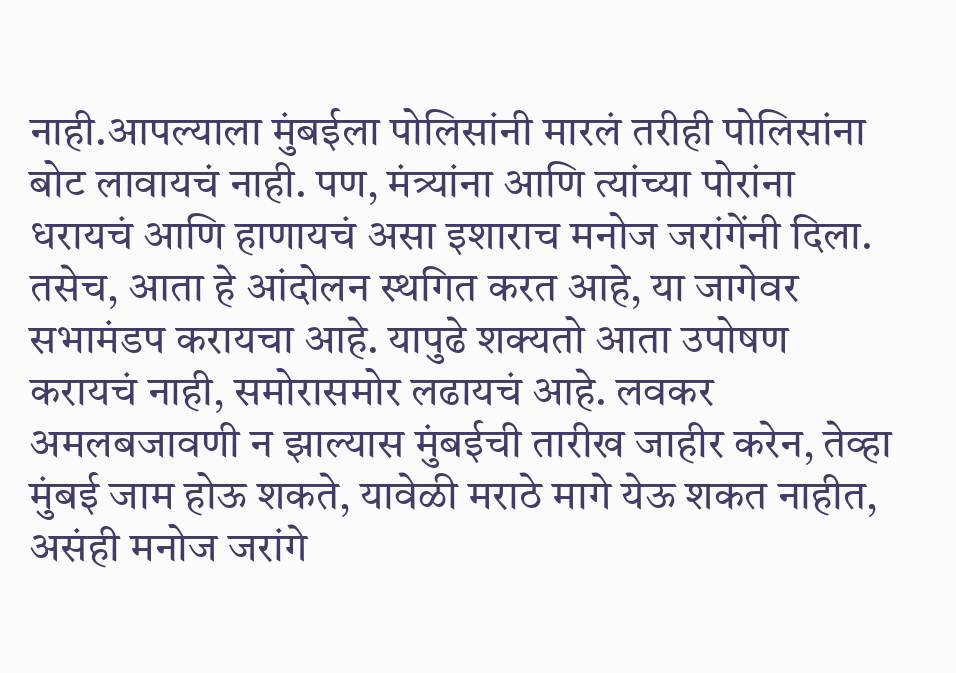नाही.आपल्याला मुंबईला पोलिसांनी मारलं तरीही पोलिसांना बोट लावायचं नाही. पण, मंत्र्यांना आणि त्यांच्या पोरांना धरायचं आणि हाणायचं असा इशाराच मनोज जरांगेंनी दिला. तसेच, आता हे आंदोलन स्थगित करत आहे, या जागेवर सभामंडप करायचा आहे. यापुढे शक्यतो आता उपोषण करायचं नाही, समोरासमोर लढायचं आहे. लवकर अमलबजावणी न झाल्यास मुंबईची तारीख जाहीर करेन, तेव्हा मुंबई जाम होऊ शकते, यावेळी मराठे मागे येऊ शकत नाहीत, असंही मनोज जरांगे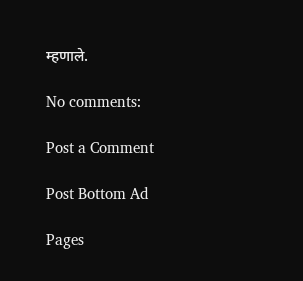म्हणाले.

No comments:

Post a Comment

Post Bottom Ad

Pages